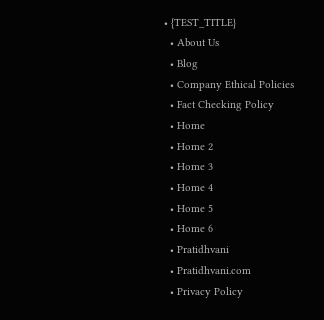• {TEST_TITLE}
  • About Us
  • Blog
  • Company Ethical Policies
  • Fact Checking Policy
  • Home
  • Home 2
  • Home 3
  • Home 4
  • Home 5
  • Home 6
  • Pratidhvani
  • Pratidhvani.com
  • Privacy Policy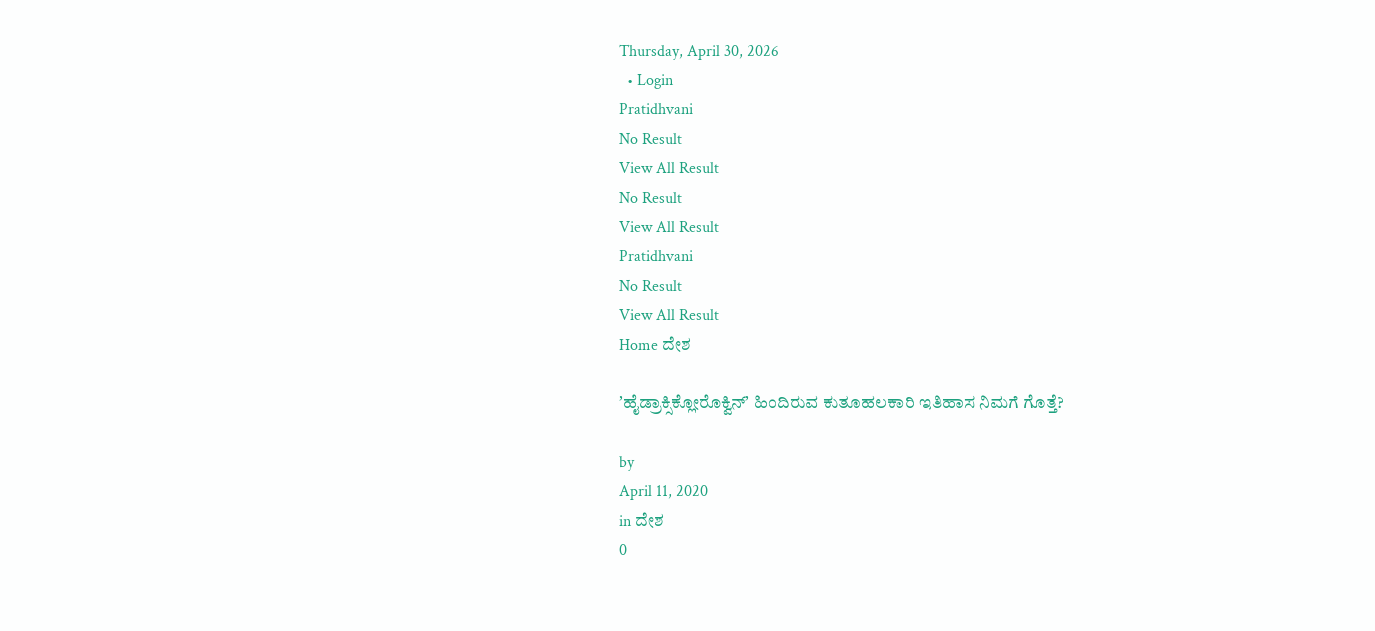Thursday, April 30, 2026
  • Login
Pratidhvani
No Result
View All Result
No Result
View All Result
Pratidhvani
No Result
View All Result
Home ದೇಶ

ʼಹೈಡ್ರಾಕ್ಸಿಕ್ಲೋರೊಕ್ವಿನ್ʼ ಹಿಂದಿರುವ ಕುತೂಹಲಕಾರಿ ಇತಿಹಾಸ ನಿಮಗೆ ಗೊತ್ತೆ?

by
April 11, 2020
in ದೇಶ
0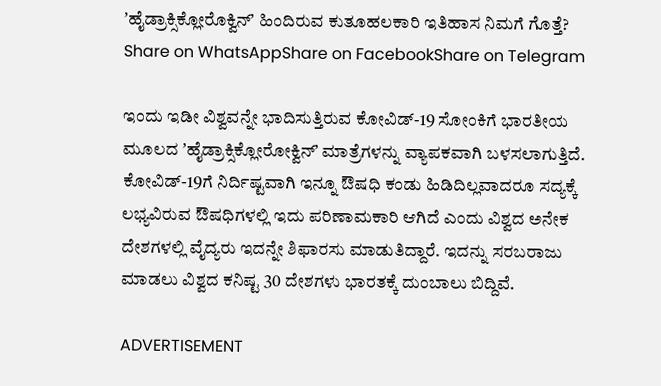ʼಹೈಡ್ರಾಕ್ಸಿಕ್ಲೋರೊಕ್ವಿನ್ʼ ಹಿಂದಿರುವ ಕುತೂಹಲಕಾರಿ ಇತಿಹಾಸ ನಿಮಗೆ ಗೊತ್ತೆ?
Share on WhatsAppShare on FacebookShare on Telegram

ಇಂದು ಇಡೀ ವಿಶ್ವವನ್ನೇ ಭಾದಿಸುತ್ತಿರುವ ಕೋವಿಡ್‌-19 ಸೋಂಕಿಗೆ ಭಾರತೀಯ ಮೂಲದ ʼಹೈಡ್ರಾಕ್ಸಿಕ್ಲೋರೋಕ್ವಿನ್ʼ ಮಾತ್ರೆಗಳನ್ನು ವ್ಯಾಪಕವಾಗಿ ಬಳಸಲಾಗುತ್ತಿದೆ. ಕೋವಿಡ್‌-19ಗೆ ನಿರ್ದಿಷ್ಟವಾಗಿ ಇನ್ನೂ ಔಷಧಿ ಕಂಡು ಹಿಡಿದಿಲ್ಲವಾದರೂ ಸದ್ಯಕ್ಕೆ ಲಭ್ಯವಿರುವ ಔಷಧಿಗಳಲ್ಲಿ ಇದು ಪರಿಣಾಮಕಾರಿ ಆಗಿದೆ ಎಂದು ವಿಶ್ವದ ಅನೇಕ ದೇಶಗಳಲ್ಲಿ ವೈದ್ಯರು ಇದನ್ನೇ ಶಿಫಾರಸು ಮಾಡುತಿದ್ದಾರೆ. ಇದನ್ನು ಸರಬರಾಜು ಮಾಡಲು ವಿಶ್ವದ ಕನಿಷ್ಟ 30 ದೇಶಗಳು ಭಾರತಕ್ಕೆ ದುಂಬಾಲು ಬಿದ್ದಿವೆ.

ADVERTISEMENT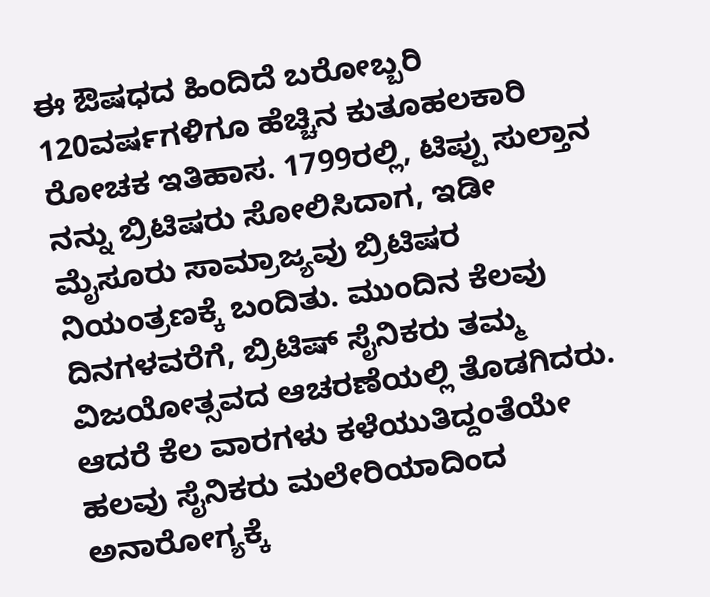ಈ ಔಷಧದ ಹಿಂದಿದೆ ಬರೋಬ್ಬರಿ 120ವರ್ಷಗಳಿಗೂ ಹೆಚ್ಚಿನ ಕುತೂಹಲಕಾರಿ ರೋಚಕ ಇತಿಹಾಸ. 1799ರಲ್ಲಿ, ಟಿಪ್ಪು ಸುಲ್ತಾನ ನನ್ನು ಬ್ರಿಟಿಷರು ಸೋಲಿಸಿದಾಗ, ಇಡೀ ಮೈಸೂರು ಸಾಮ್ರಾಜ್ಯವು ಬ್ರಿಟಿಷರ ನಿಯಂತ್ರಣಕ್ಕೆ ಬಂದಿತು. ಮುಂದಿನ ಕೆಲವು ದಿನಗಳವರೆಗೆ, ಬ್ರಿಟಿಷ್ ಸೈನಿಕರು ತಮ್ಮ ವಿಜಯೋತ್ಸವದ ಆಚರಣೆಯಲ್ಲಿ ತೊಡಗಿದರು. ಆದರೆ ಕೆಲ ವಾರಗಳು ಕಳೆಯುತಿದ್ದಂತೆಯೇ ಹಲವು ಸೈನಿಕರು ಮಲೇರಿಯಾದಿಂದ ಅನಾರೋಗ್ಯಕ್ಕೆ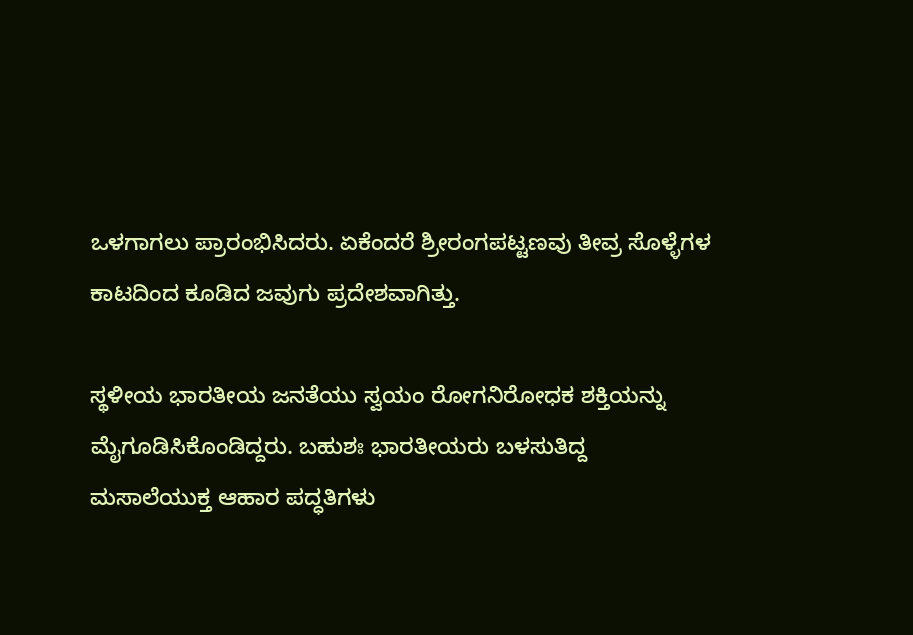ಒಳಗಾಗಲು ಪ್ರಾರಂಭಿಸಿದರು. ಏಕೆಂದರೆ ಶ್ರೀರಂಗಪಟ್ಟಣವು ತೀವ್ರ ಸೊಳ್ಳೆಗಳ ಕಾಟದಿಂದ ಕೂಡಿದ ಜವುಗು ಪ್ರದೇಶವಾಗಿತ್ತು.

ಸ್ಥಳೀಯ ಭಾರತೀಯ ಜನತೆಯು ಸ್ವಯಂ ರೋಗನಿರೋಧಕ ಶಕ್ತಿಯನ್ನು ಮೈಗೂಡಿಸಿಕೊಂಡಿದ್ದರು. ಬಹುಶಃ ಭಾರತೀಯರು ಬಳಸುತಿದ್ದ ಮಸಾಲೆಯುಕ್ತ ಆಹಾರ ಪದ್ಧತಿಗಳು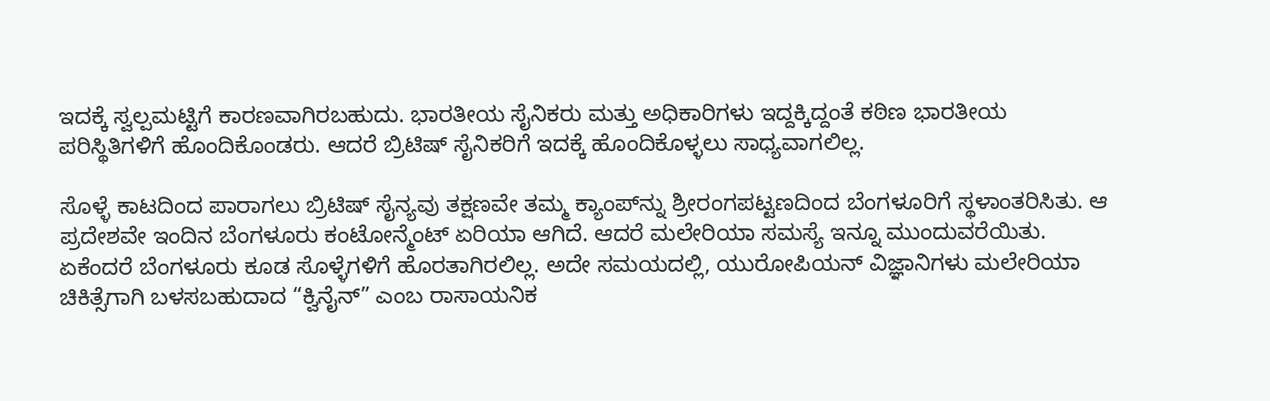ಇದಕ್ಕೆ ಸ್ವಲ್ಪಮಟ್ಟಿಗೆ ಕಾರಣವಾಗಿರಬಹುದು. ಭಾರತೀಯ ಸೈನಿಕರು ಮತ್ತು ಅಧಿಕಾರಿಗಳು ಇದ್ದಕ್ಕಿದ್ದಂತೆ ಕಠಿಣ ಭಾರತೀಯ ಪರಿಸ್ಥಿತಿಗಳಿಗೆ ಹೊಂದಿಕೊಂಡರು. ಆದರೆ ಬ್ರಿಟಿಷ್‌ ಸೈನಿಕರಿಗೆ ಇದಕ್ಕೆ ಹೊಂದಿಕೊಳ್ಳಲು ಸಾಧ್ಯವಾಗಲಿಲ್ಲ.

ಸೊಳ್ಳೆ ಕಾಟದಿಂದ ಪಾರಾಗಲು ಬ್ರಿಟಿಷ್ ಸೈನ್ಯವು ತಕ್ಷಣವೇ ತಮ್ಮ ಕ್ಯಾಂಪ್‌ನ್ನು ಶ್ರೀರಂಗಪಟ್ಟಣದಿಂದ ಬೆಂಗಳೂರಿಗೆ ಸ್ಥಳಾಂತರಿಸಿತು. ಆ ಪ್ರದೇಶವೇ ಇಂದಿನ ಬೆಂಗಳೂರು ಕಂಟೋನ್ಮೆಂಟ್ ಏರಿಯಾ ಆಗಿದೆ. ಆದರೆ ಮಲೇರಿಯಾ ಸಮಸ್ಯೆ ಇನ್ನೂ ಮುಂದುವರೆಯಿತು. ಏಕೆಂದರೆ ಬೆಂಗಳೂರು ಕೂಡ ಸೊಳ್ಳೆಗಳಿಗೆ ಹೊರತಾಗಿರಲಿಲ್ಲ. ಅದೇ ಸಮಯದಲ್ಲಿ, ಯುರೋಪಿಯನ್ ವಿಜ್ಞಾನಿಗಳು ಮಲೇರಿಯಾ ಚಿಕಿತ್ಸೆಗಾಗಿ ಬಳಸಬಹುದಾದ “ಕ್ವಿನೈನ್” ಎಂಬ ರಾಸಾಯನಿಕ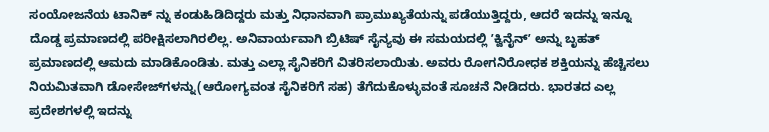ಸಂಯೋಜನೆಯ ಟಾನಿಕ್‌ ನ್ನು ಕಂಡುಹಿಡಿದಿದ್ದರು ಮತ್ತು ನಿಧಾನವಾಗಿ ಪ್ರಾಮುಖ್ಯತೆಯನ್ನು ಪಡೆಯುತ್ತಿದ್ದರು, ಆದರೆ ಇದನ್ನು ಇನ್ನೂ ದೊಡ್ಡ ಪ್ರಮಾಣದಲ್ಲಿ ಪರೀಕ್ಷಿಸಲಾಗಿರಲಿಲ್ಲ. ಅನಿವಾರ್ಯವಾಗಿ ಬ್ರಿಟಿಷ್ ಸೈನ್ಯವು ಈ ಸಮಯದಲ್ಲಿ ʼಕ್ವಿನೈನ್ʼ ಅನ್ನು ಬೃಹತ್ ಪ್ರಮಾಣದಲ್ಲಿ ಆಮದು ಮಾಡಿಕೊಂಡಿತು. ಮತ್ತು ಎಲ್ಲಾ ಸೈನಿಕರಿಗೆ ವಿತರಿಸಲಾಯಿತು. ಅವರು ರೋಗನಿರೋಧಕ ಶಕ್ತಿಯನ್ನು ಹೆಚ್ಚಿಸಲು ನಿಯಮಿತವಾಗಿ ಡೋಸೇಜ್‌ಗಳನ್ನು(ಆರೋಗ್ಯವಂತ ಸೈನಿಕರಿಗೆ ಸಹ) ತೆಗೆದುಕೊಳ್ಳುವಂತೆ ಸೂಚನೆ ನೀಡಿದರು. ಭಾರತದ ಎಲ್ಲ ಪ್ರದೇಶಗಳಲ್ಲಿ ಇದನ್ನು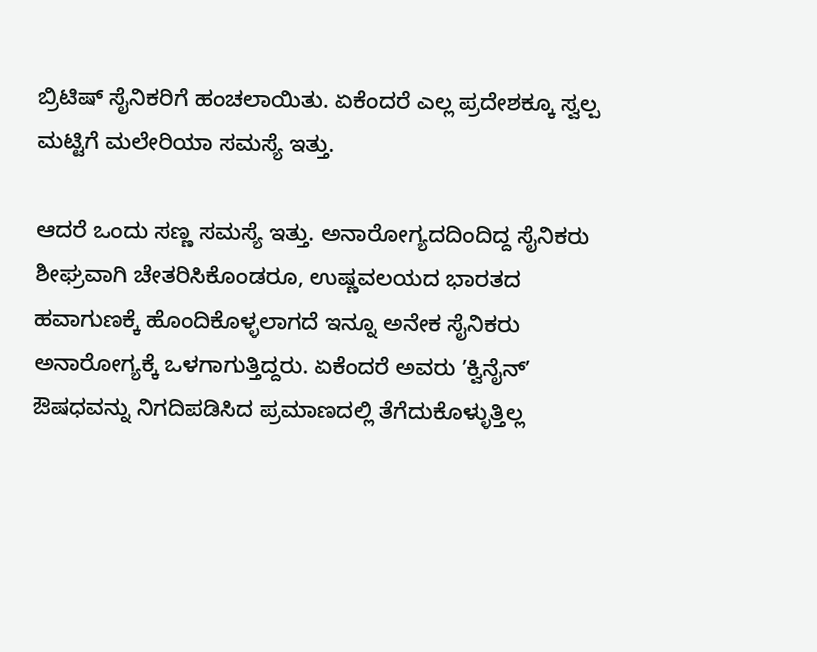ಬ್ರಿಟಿಷ್‌ ಸೈನಿಕರಿಗೆ ಹಂಚಲಾಯಿತು. ಏಕೆಂದರೆ ಎಲ್ಲ ಪ್ರದೇಶಕ್ಕೂ ಸ್ವಲ್ಪ ಮಟ್ಟಿಗೆ ಮಲೇರಿಯಾ ಸಮಸ್ಯೆ ಇತ್ತು.

ಆದರೆ ಒಂದು ಸಣ್ಣ ಸಮಸ್ಯೆ ಇತ್ತು. ಅನಾರೋಗ್ಯದದಿಂದಿದ್ದ ಸೈನಿಕರು ಶೀಘ್ರವಾಗಿ ಚೇತರಿಸಿಕೊಂಡರೂ, ಉಷ್ಣವಲಯದ ಭಾರತದ ಹವಾಗುಣಕ್ಕೆ ಹೊಂದಿಕೊಳ್ಳಲಾಗದೆ ಇನ್ನೂ ಅನೇಕ ಸೈನಿಕರು ಅನಾರೋಗ್ಯಕ್ಕೆ ಒಳಗಾಗುತ್ತಿದ್ದರು. ಏಕೆಂದರೆ ಅವರು ʼಕ್ವಿನೈನ್ʼ ಔಷಧವನ್ನು ನಿಗದಿಪಡಿಸಿದ ಪ್ರಮಾಣದಲ್ಲಿ ತೆಗೆದುಕೊಳ್ಳುತ್ತಿಲ್ಲ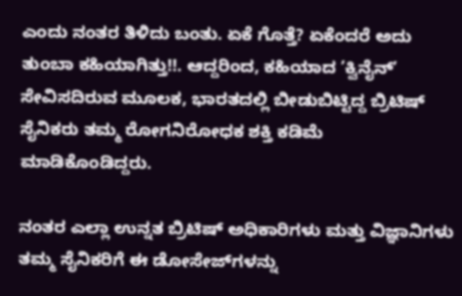ಎಂದು ನಂತರ ತಿಳಿದು ಬಂತು. ಏಕೆ ಗೊತ್ತೆ? ಏಕೆಂದರೆ ಅದು ತುಂಬಾ ಕಹಿಯಾಗಿತ್ತು!!. ಆದ್ದರಿಂದ, ಕಹಿಯಾದ ʼಕ್ವಿನೈನ್ʼ ಸೇವಿಸದಿರುವ ಮೂಲಕ, ಭಾರತದಲ್ಲಿ ಬೀಡುಬಿಟ್ಟಿದ್ದ ಬ್ರಿಟಿಷ್
ಸೈನಿಕರು ತಮ್ಮ ರೋಗನಿರೋಧಕ ಶಕ್ತಿ ಕಡಿಮೆ ಮಾಡಿಕೊಂಡಿದ್ದರು.

ನಂತರ ಎಲ್ಲಾ ಉನ್ನತ ಬ್ರಿಟಿಷ್ ಅಧಿಕಾರಿಗಳು ಮತ್ತು ವಿಜ್ಞಾನಿಗಳು ತಮ್ಮ ಸೈನಿಕರಿಗೆ ಈ ಡೋಸೇಜ್‌ಗಳನ್ನು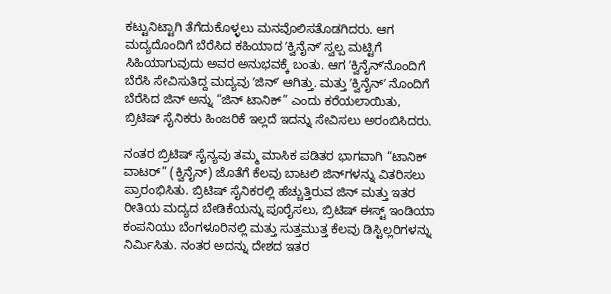ಕಟ್ಟುನಿಟ್ಟಾಗಿ ತೆಗೆದುಕೊಳ್ಳಲು ಮನವೊಲಿಸತೊಡಗಿದರು. ಆಗ ಮದ್ಯದೊಂದಿಗೆ ಬೆರೆಸಿದ ಕಹಿಯಾದ ʼಕ್ವಿನೈನ್‌ʼ ಸ್ವಲ್ಪ ಮಟ್ಟಿಗೆ ಸಿಹಿಯಾಗುವುದು ಅವರ ಅನುಭವಕ್ಕೆ ಬಂತು. ಆಗ ʼಕ್ವಿನೈನ್‌ʼನೊಂದಿಗೆ ಬೆರೆಸಿ ಸೇವಿಸುತಿದ್ದ ಮದ್ಯವು ʼಜಿನ್ʼ ಆಗಿತ್ತು. ಮತ್ತು ʼಕ್ವಿನೈನ್ʼ ನೊಂದಿಗೆ ಬೆರೆಸಿದ ಜಿನ್ ಅನ್ನು “ಜಿನ್ ಟಾನಿಕ್” ಎಂದು ಕರೆಯಲಾಯಿತು, ಬ್ರಿಟಿಷ್ ಸೈನಿಕರು ಹಿಂಜರಿಕೆ ಇಲ್ಲದೆ ಇದನ್ನು ಸೇವಿಸಲು ಅರಂಬಿಸಿದರು.

ನಂತರ ಬ್ರಿಟಿಷ್‌ ಸೈನ್ಯವು ತಮ್ಮ ಮಾಸಿಕ ಪಡಿತರ ಭಾಗವಾಗಿ “ಟಾನಿಕ್ ವಾಟರ್” (ಕ್ವಿನೈನ್) ಜೊತೆಗೆ ಕೆಲವು ಬಾಟಲಿ ಜಿನ್‌ಗಳನ್ನು ವಿತರಿಸಲು ಪ್ರಾರಂಭಿಸಿತು. ಬ್ರಿಟಿಷ್ ಸೈನಿಕರಲ್ಲಿ ಹೆಚ್ಚುತ್ತಿರುವ ಜಿನ್ ಮತ್ತು ಇತರ ರೀತಿಯ ಮದ್ಯದ ಬೇಡಿಕೆಯನ್ನು ಪೂರೈಸಲು, ಬ್ರಿಟಿಷ್ ಈಸ್ಟ್ ಇಂಡಿಯಾ ಕಂಪನಿಯು ಬೆಂಗಳೂರಿನಲ್ಲಿ ಮತ್ತು ಸುತ್ತಮುತ್ತ ಕೆಲವು ಡಿಸ್ಟಿಲ್ಲರಿಗಳನ್ನು ನಿರ್ಮಿಸಿತು. ನಂತರ ಅದನ್ನು ದೇಶದ ಇತರ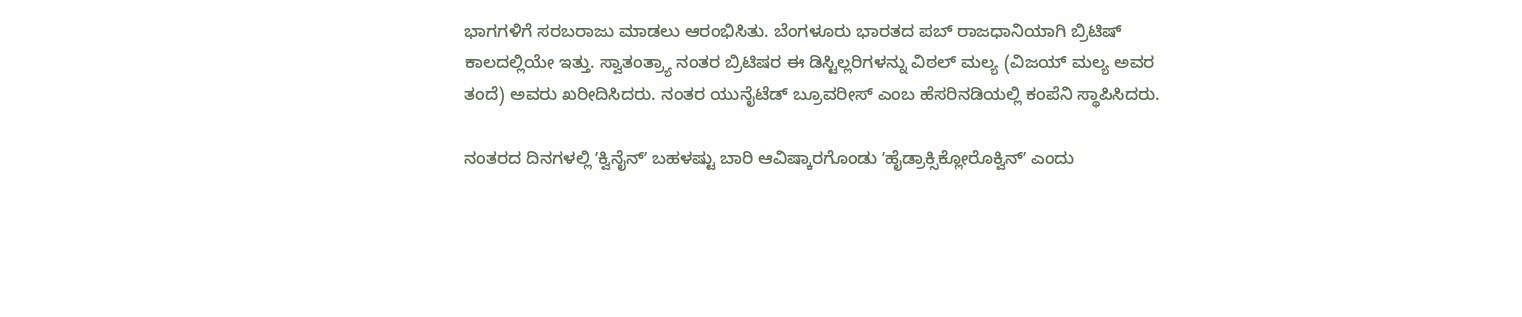ಭಾಗಗಳಿಗೆ ಸರಬರಾಜು ಮಾಡಲು ಆರಂಭಿಸಿತು. ಬೆಂಗಳೂರು ಭಾರತದ ಪಬ್ ರಾಜಧಾನಿಯಾಗಿ ಬ್ರಿಟಿಷ್ ಕಾಲದಲ್ಲಿಯೇ ಇತ್ತು. ಸ್ವಾತಂತ್ರ್ಯಾ ನಂತರ ಬ್ರಿಟಿಷರ ಈ ಡಿಸ್ಟಿಲ್ಲರಿಗಳನ್ನು ವಿಠಲ್ ಮಲ್ಯ (ವಿಜಯ್ ಮಲ್ಯ ಅವರ ತಂದೆ) ಅವರು ಖರೀದಿಸಿದರು. ನಂತರ ಯುನೈಟೆಡ್ ಬ್ರೂವರೀಸ್ ಎಂಬ ಹೆಸರಿನಡಿಯಲ್ಲಿ ಕಂಪೆನಿ ಸ್ಥಾಪಿಸಿದರು.

ನಂತರದ ದಿನಗಳಲ್ಲಿ ʼಕ್ವಿನೈನ್‌ʼ ಬಹಳಷ್ಟು ಬಾರಿ ಆವಿಷ್ಕಾರಗೊಂಡು ʼಹೈಡ್ರಾಕ್ಸಿಕ್ಲೋರೊಕ್ವಿನ್ʼ ಎಂದು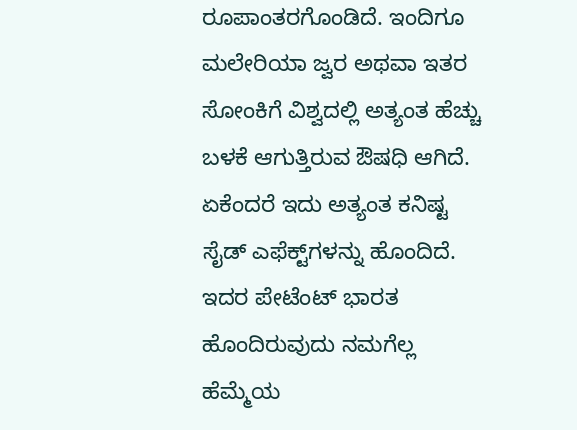ರೂಪಾಂತರಗೊಂಡಿದೆ. ಇಂದಿಗೂ ಮಲೇರಿಯಾ ಜ್ವರ ಅಥವಾ ಇತರ ಸೋಂಕಿಗೆ ವಿಶ್ವದಲ್ಲಿ ಅತ್ಯಂತ ಹೆಚ್ಚು ಬಳಕೆ ಆಗುತ್ತಿರುವ ಔಷಧಿ ಆಗಿದೆ. ಏಕೆಂದರೆ ಇದು ಅತ್ಯಂತ ಕನಿಷ್ಟ ಸೈಡ್‌ ಎಫೆಕ್ಟ್‌ಗಳನ್ನು ಹೊಂದಿದೆ. ಇದರ ಪೇಟೆಂಟ್ ಭಾರತ ಹೊಂದಿರುವುದು ನಮಗೆಲ್ಲ ಹೆಮ್ಮೆಯ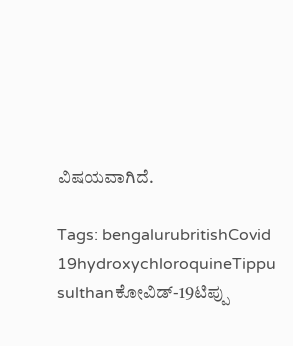ವಿಷಯವಾಗಿದೆ.

Tags: bengalurubritishCovid 19hydroxychloroquineTippu sulthanಕೋವಿಡ್-19ಟಿಪ್ಪು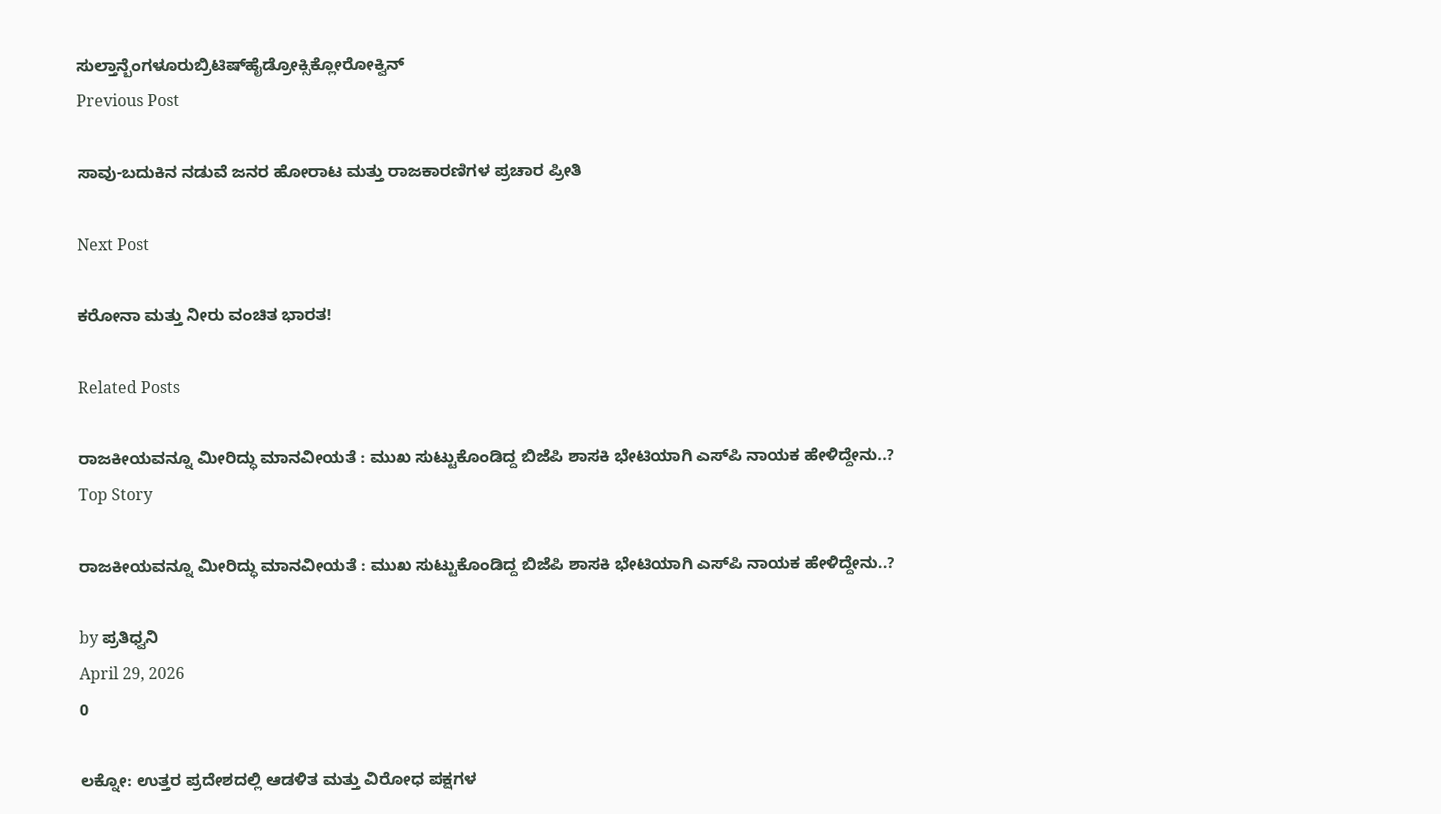ಸುಲ್ತಾನ್ಬೆಂಗಳೂರುಬ್ರಿಟಿಷ್‌ಹೈಡ್ರೋಕ್ಸಿಕ್ಲೋರೋಕ್ವಿನ್‌
Previous Post

ಸಾವು-ಬದುಕಿನ ನಡುವೆ ಜನರ ಹೋರಾಟ ಮತ್ತು ರಾಜಕಾರಣಿಗಳ ಪ್ರಚಾರ ಪ್ರೀತಿ

Next Post

ಕರೋನಾ ಮತ್ತು ನೀರು ವಂಚಿತ ಭಾರತ!

Related Posts

ರಾಜಕೀಯವನ್ನೂ ಮೀರಿದ್ಧು ಮಾನವೀಯತೆ : ಮುಖ ಸುಟ್ಟುಕೊಂಡಿದ್ದ ಬಿಜೆಪಿ ಶಾಸಕಿ ಭೇಟಿಯಾಗಿ ಎಸ್‌ಪಿ ನಾಯಕ ಹೇಳಿದ್ದೇನು..?
Top Story

ರಾಜಕೀಯವನ್ನೂ ಮೀರಿದ್ಧು ಮಾನವೀಯತೆ : ಮುಖ ಸುಟ್ಟುಕೊಂಡಿದ್ದ ಬಿಜೆಪಿ ಶಾಸಕಿ ಭೇಟಿಯಾಗಿ ಎಸ್‌ಪಿ ನಾಯಕ ಹೇಳಿದ್ದೇನು..?

by ಪ್ರತಿಧ್ವನಿ
April 29, 2026
0

ಲಕ್ನೋ: ಉತ್ತರ ಪ್ರದೇಶದಲ್ಲಿ ಆಡಳಿತ ಮತ್ತು ವಿರೋಧ ಪಕ್ಷಗಳ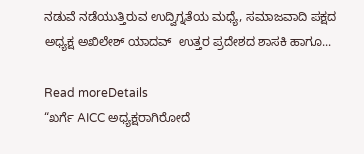ನಡುವೆ ನಡೆಯುತ್ತಿರುವ ಉದ್ವಿಗ್ನತೆಯ ಮಧ್ಯೆ, ಸಮಾಜವಾದಿ ಪಕ್ಷದ ಅಧ್ಯಕ್ಷ ಅಖಿಲೇಶ್ ಯಾದವ್  ಉತ್ತರ ಪ್ರದೇಶದ ಶಾಸಕಿ ಹಾಗೂ...

Read moreDetails
“ಖರ್ಗೆ AICC ಅಧ್ಯಕ್ಷರಾಗಿರೋದೆ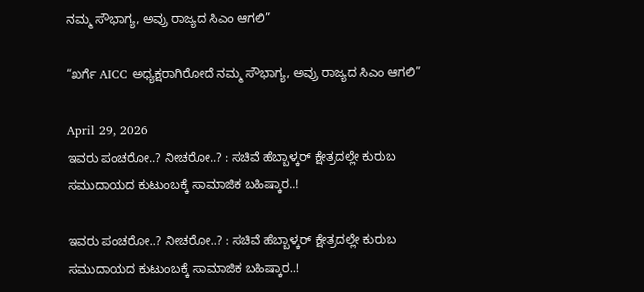ನಮ್ಮ ಸೌಭಾಗ್ಯ, ಅವ್ರು ರಾಜ್ಯದ ಸಿಎಂ ಆಗಲಿ”

“ಖರ್ಗೆ AICC ಅಧ್ಯಕ್ಷರಾಗಿರೋದೆ ನಮ್ಮ ಸೌಭಾಗ್ಯ, ಅವ್ರು ರಾಜ್ಯದ ಸಿಎಂ ಆಗಲಿ”

April 29, 2026
ಇವರು ಪಂಚರೋ..? ನೀಚರೋ..? : ಸಚಿವೆ ಹೆಬ್ಬಾಳ್ಕರ್‌ ಕ್ಷೇತ್ರದಲ್ಲೇ ಕುರುಬ ಸಮುದಾಯದ ಕುಟುಂಬಕ್ಕೆ ಸಾಮಾಜಿಕ ಬಹಿಷ್ಕಾರ..!

ಇವರು ಪಂಚರೋ..? ನೀಚರೋ..? : ಸಚಿವೆ ಹೆಬ್ಬಾಳ್ಕರ್‌ ಕ್ಷೇತ್ರದಲ್ಲೇ ಕುರುಬ ಸಮುದಾಯದ ಕುಟುಂಬಕ್ಕೆ ಸಾಮಾಜಿಕ ಬಹಿಷ್ಕಾರ..!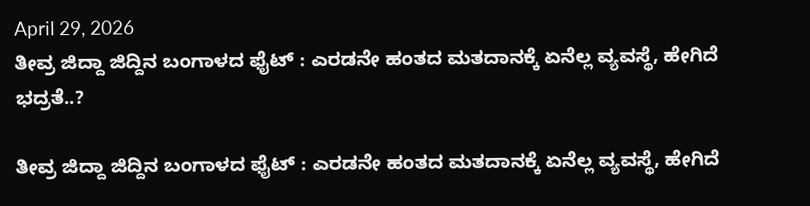April 29, 2026
ತೀವ್ರ ಜಿದ್ದಾ ಜಿದ್ದಿನ ಬಂಗಾಳದ ಫೈಟ್‌ : ಎರಡನೇ ಹಂತದ ಮತದಾನಕ್ಕೆ ಏನೆಲ್ಲ ವ್ಯವಸ್ಥೆ, ಹೇಗಿದೆ ಭದ್ರತೆ..?

ತೀವ್ರ ಜಿದ್ದಾ ಜಿದ್ದಿನ ಬಂಗಾಳದ ಫೈಟ್‌ : ಎರಡನೇ ಹಂತದ ಮತದಾನಕ್ಕೆ ಏನೆಲ್ಲ ವ್ಯವಸ್ಥೆ, ಹೇಗಿದೆ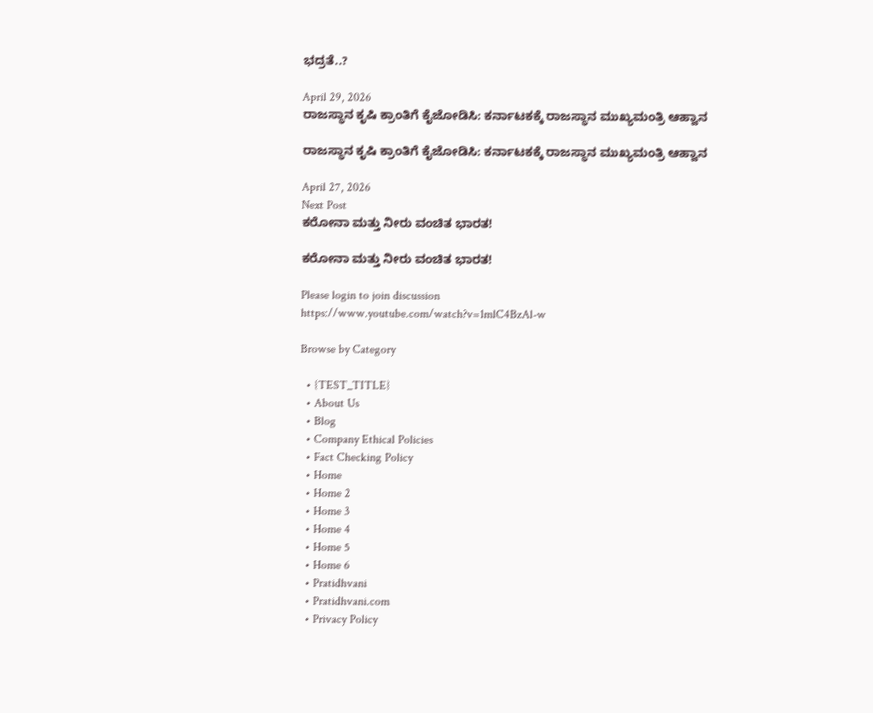ಭದ್ರತೆ..?

April 29, 2026
ರಾಜಸ್ಥಾನ ಕೃಷಿ ಕ್ರಾಂತಿಗೆ ಕೈಜೋಡಿಸಿ: ಕರ್ನಾಟಕಕ್ಕೆ ರಾಜಸ್ಥಾನ ಮುಖ್ಯಮಂತ್ರಿ ಆಹ್ವಾನ

ರಾಜಸ್ಥಾನ ಕೃಷಿ ಕ್ರಾಂತಿಗೆ ಕೈಜೋಡಿಸಿ: ಕರ್ನಾಟಕಕ್ಕೆ ರಾಜಸ್ಥಾನ ಮುಖ್ಯಮಂತ್ರಿ ಆಹ್ವಾನ

April 27, 2026
Next Post
ಕರೋನಾ ಮತ್ತು ನೀರು ವಂಚಿತ ಭಾರತ!

ಕರೋನಾ ಮತ್ತು ನೀರು ವಂಚಿತ ಭಾರತ!

Please login to join discussion
https://www.youtube.com/watch?v=1mlC4BzAl-w

Browse by Category

  • {TEST_TITLE}
  • About Us
  • Blog
  • Company Ethical Policies
  • Fact Checking Policy
  • Home
  • Home 2
  • Home 3
  • Home 4
  • Home 5
  • Home 6
  • Pratidhvani
  • Pratidhvani.com
  • Privacy Policy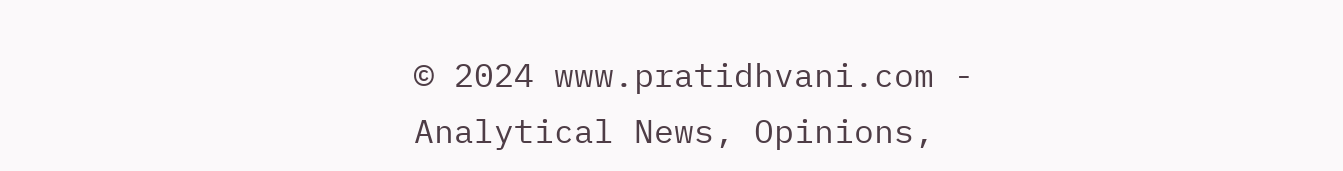© 2024 www.pratidhvani.com - Analytical News, Opinions,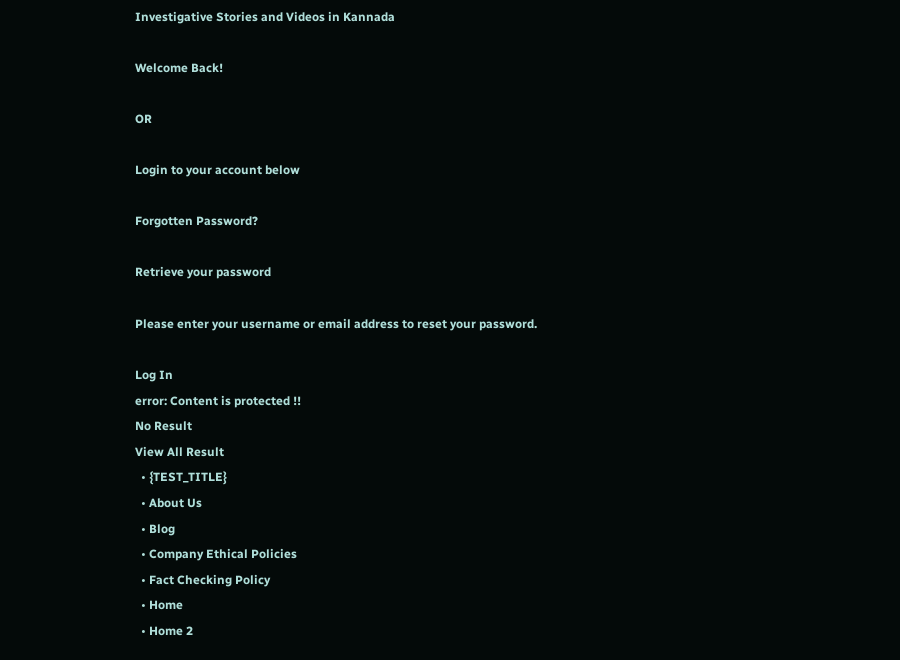Investigative Stories and Videos in Kannada

Welcome Back!

OR

Login to your account below

Forgotten Password?

Retrieve your password

Please enter your username or email address to reset your password.

Log In
error: Content is protected !!
No Result
View All Result
  • {TEST_TITLE}
  • About Us
  • Blog
  • Company Ethical Policies
  • Fact Checking Policy
  • Home
  • Home 2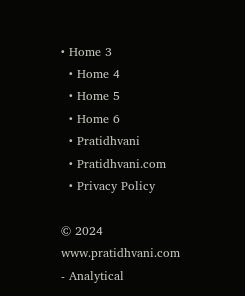• Home 3
  • Home 4
  • Home 5
  • Home 6
  • Pratidhvani
  • Pratidhvani.com
  • Privacy Policy

© 2024 www.pratidhvani.com - Analytical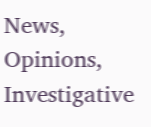News, Opinions, Investigative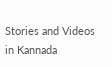Stories and Videos in Kannada